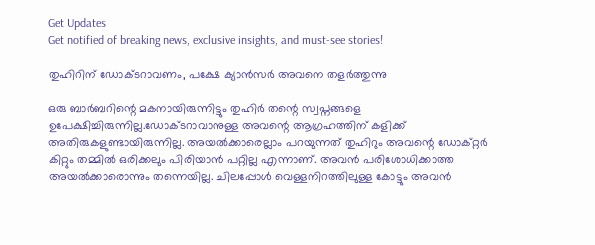Get Updates
Get notified of breaking news, exclusive insights, and must-see stories!

തുഹിറിന് ഡോക്ടറാവണം, പക്ഷേ ക്യാന്‍സര്‍ അവനെ തളര്‍ത്തുന്നു

ഒരു ബാര്‍ബറിന്റെ മകനായിരുന്നിട്ടും തുഹിര്‍ തന്റെ സ്വപ്നങ്ങളെ ഉപേക്ഷിച്ചിരുന്നില്ല.ഡോക്ടറാവാനുള്ള അവന്റെ ആഗ്രഹത്തിന് കളിക്ക് അതിരുകളുണ്ടായിരുന്നില്ല. അയല്‍ക്കാരെല്ലാം പറയുന്നത് തുഹിറും അവന്റെ ഡോക്റ്റര്‍ കിറ്റും തമ്മില്‍ ഒരിക്കലും പിരിയാന്‍ പറ്റില്ല എന്നാണ്. അവന്‍ പരിശോധിക്കാത്ത അയല്‍ക്കാരൊന്നും തന്നെയില്ല. ചിലപ്പോള്‍ വെള്ളനിറത്തിലുള്ള കോട്ടും അവന്‍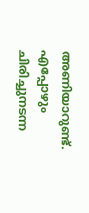അണിയാറുണ്ട്. എപ്പോഴും ചിരിച്ചുനടന്ന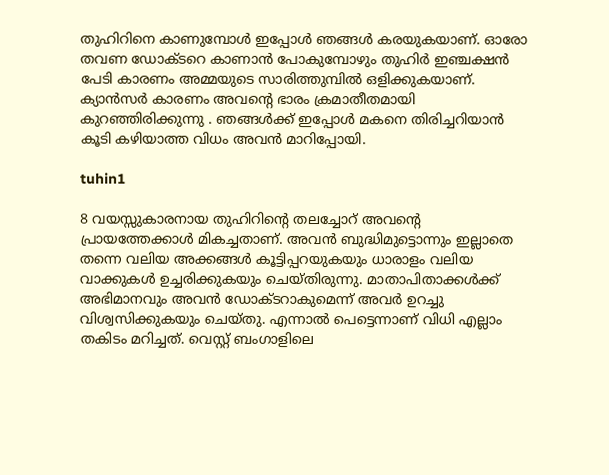തുഹിറിനെ കാണുമ്പോള്‍ ഇപ്പോള്‍ ഞങ്ങള്‍ കരയുകയാണ്. ഓരോ തവണ ഡോക്ടറെ കാണാന്‍ പോകുമ്പോഴും തുഹിര്‍ ഇഞ്ചക്ഷന്‍ പേടി കാരണം അമ്മയുടെ സാരിത്തുമ്പില്‍ ഒളിക്കുകയാണ്. ക്യാന്‍സര്‍ കാരണം അവന്റെ ഭാരം ക്രമാതീതമായി കുറഞ്ഞിരിക്കുന്നു . ഞങ്ങള്‍ക്ക് ഇപ്പോള്‍ മകനെ തിരിച്ചറിയാന്‍ കൂടി കഴിയാത്ത വിധം അവന്‍ മാറിപ്പോയി.

tuhin1

8 വയസ്സുകാരനായ തുഹിറിന്റെ തലച്ചോറ് അവന്റെ പ്രായത്തേക്കാള്‍ മികച്ചതാണ്. അവന്‍ ബുദ്ധിമുട്ടൊന്നും ഇല്ലാതെ തന്നെ വലിയ അക്കങ്ങള്‍ കൂട്ടിപ്പറയുകയും ധാരാളം വലിയ വാക്കുകള്‍ ഉച്ചരിക്കുകയും ചെയ്തിരുന്നു. മാതാപിതാക്കള്‍ക്ക് അഭിമാനവും അവന്‍ ഡോക്ടറാകുമെന്ന് അവര്‍ ഉറച്ചു വിശ്വസിക്കുകയും ചെയ്തു. എന്നാല്‍ പെട്ടെന്നാണ് വിധി എല്ലാം തകിടം മറിച്ചത്. വെസ്റ്റ് ബംഗാളിലെ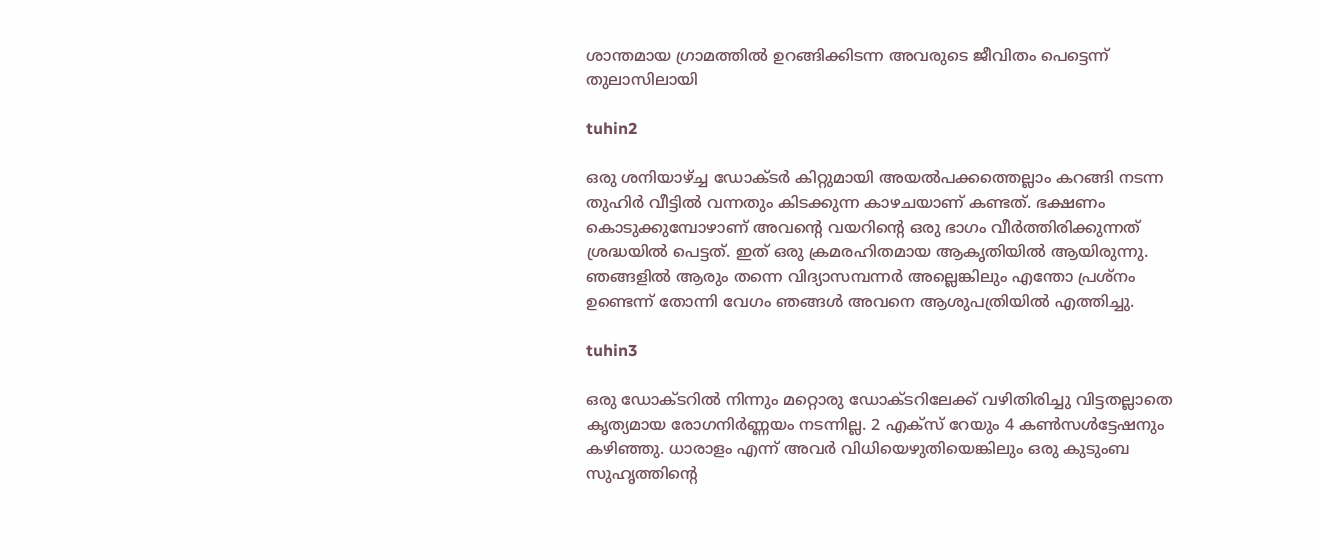ശാന്തമായ ഗ്രാമത്തില്‍ ഉറങ്ങിക്കിടന്ന അവരുടെ ജീവിതം പെട്ടെന്ന് തുലാസിലായി

tuhin2

ഒരു ശനിയാഴ്ച്ച ഡോക്ടര്‍ കിറ്റുമായി അയല്‍പക്കത്തെല്ലാം കറങ്ങി നടന്ന തുഹിര്‍ വീട്ടില്‍ വന്നതും കിടക്കുന്ന കാഴചയാണ് കണ്ടത്. ഭക്ഷണം കൊടുക്കുമ്പോഴാണ് അവന്റെ വയറിന്റെ ഒരു ഭാഗം വീര്‍ത്തിരിക്കുന്നത് ശ്രദ്ധയില്‍ പെട്ടത്. ഇത് ഒരു ക്രമരഹിതമായ ആകൃതിയില്‍ ആയിരുന്നു. ഞങ്ങളില്‍ ആരും തന്നെ വിദ്യാസമ്പന്നര്‍ അല്ലെങ്കിലും എന്തോ പ്രശ്നം ഉണ്ടെന്ന് തോന്നി വേഗം ഞങ്ങള്‍ അവനെ ആശുപത്രിയില്‍ എത്തിച്ചു.

tuhin3

ഒരു ഡോക്ടറില്‍ നിന്നും മറ്റൊരു ഡോക്ടറിലേക്ക് വഴിതിരിച്ചു വിട്ടതല്ലാതെ കൃത്യമായ രോഗനിര്‍ണ്ണയം നടന്നില്ല. 2 എക്‌സ് റേയും 4 കണ്‍സള്‍ട്ടേഷനും കഴിഞ്ഞു. ധാരാളം എന്ന് അവര്‍ വിധിയെഴുതിയെങ്കിലും ഒരു കുടുംബ സുഹൃത്തിന്റെ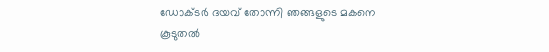ഡോക്ടര്‍ ദയവ് തോന്നി ഞങ്ങളുടെ മകനെ കൂടുതല്‍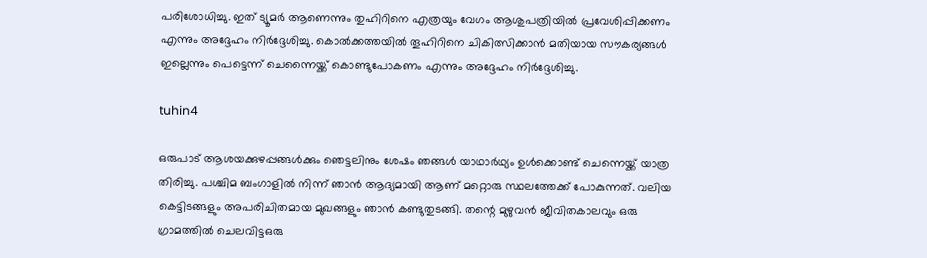പരിശോധിച്ചു. ഇത് ട്യൂമര്‍ ആണെന്നും തുഹിറിനെ എത്രയും വേഗം ആശുപത്രിയില്‍ പ്രവേശിപ്പിക്കണം എന്നും അദ്ദേഹം നിര്‍ദ്ദേശിച്ചു. കൊല്‍ക്കത്തയില്‍ തൂഹിറിനെ ചികിത്സിക്കാന്‍ മതിയായ സൗകര്യങ്ങള്‍ ഇല്ലെന്നും പെട്ടെന്ന് ചെന്നൈയ്ക്ക് കൊണ്ടുപോകണം എന്നും അദ്ദേഹം നിര്‍ദ്ദേശിച്ചു.

tuhin4

ഒരുപാട് ആശയക്കുഴപ്പങ്ങള്‍ക്കും ഞെട്ടലിനും ശേഷം ഞങ്ങള്‍ യാഥാര്‍ഥ്യം ഉള്‍ക്കൊണ്ട് ചെന്നെയ്ക്ക് യാത്ര തിരിച്ചു. പശ്ചിമ ബംഗാളില്‍ നിന്ന് ഞാന്‍ ആദ്യമായി ആണ് മറ്റൊരു സ്ഥലത്തേക്ക് പോകുന്നത്. വലിയ കെട്ടിടങ്ങളും അപരിചിതമായ മുഖങ്ങളും ഞാന്‍ കണ്ടുതുടങ്ങി. തന്റെ മുഴുവന്‍ ജീവിതകാലവും ഒരു ഗ്രാമത്തില്‍ ചെലവിട്ടഒരു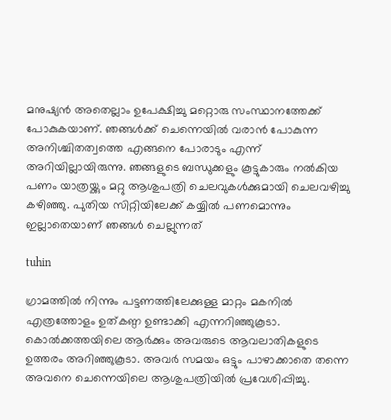മനുഷ്യന്‍ അതെല്ലാം ഉപേക്ഷിച്ചു മറ്റൊരു സംസ്ഥാനത്തേക്ക് പോകുകയാണ്. ഞങ്ങള്‍ക്ക് ചെന്നെയില്‍ വരാന്‍ പോകുന്ന അനിശ്ചിതത്വത്തെ എങ്ങനെ പോരാടും എന്ന് അറിയില്ലായിരുന്നു. ഞങ്ങളുടെ ബന്ധുക്കളും കൂട്ടുകാരും നല്‍കിയ പണം യാത്രയ്ക്കും മറ്റു ആശുപത്രി ചെലവുകള്‍ക്കുമായി ചെലവഴിച്ചു കഴിഞ്ഞു. പുതിയ സിറ്റിയിലേക്ക് കയ്യില്‍ പണമൊന്നും ഇല്ലാതെയാണ് ഞങ്ങള്‍ ചെല്ലുന്നത്

tuhin

ഗ്രാമത്തില്‍ നിന്നും പട്ടണത്തിലേക്കുള്ള മാറ്റം മകനില്‍ എത്രത്തോളം ഉത്കണ്ഠ ഉണ്ടാക്കി എന്നറിഞ്ഞുകൂടാ. കൊല്‍ക്കത്തയിലെ ആര്‍ക്കും അവരുടെ ആവലാതികളുടെ ഉത്തരം അറിഞ്ഞുകൂടാ. അവര്‍ സമയം ഒട്ടും പാഴാക്കാതെ തന്നെ അവനെ ചെന്നെയിലെ ആശുപത്രിയില്‍ പ്രവേശിപ്പിച്ചു.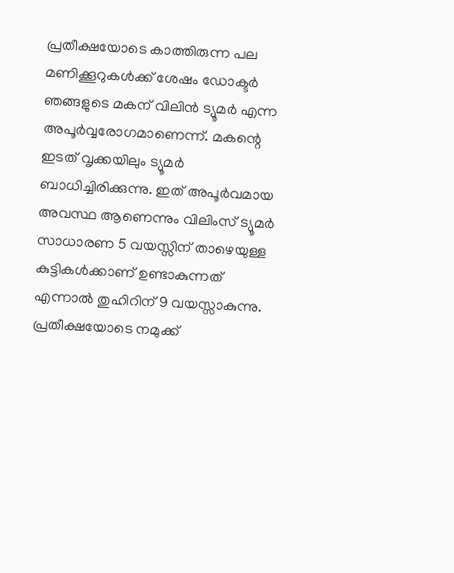പ്രതീക്ഷയോടെ കാത്തിരുന്ന പല മണിക്കൂറുകള്‍ക്ക് ശേഷം ഡോക്ടര്‍ ഞങ്ങളുടെ മകന് വിലിന്‍ ട്യൂമര്‍ എന്ന അപൂര്‍വ്വരോഗമാണെന്ന്. മകന്റെ ഇടത് വൃക്കയിലും ട്യൂമര്‍ ബാധിച്ചിരിക്കുന്നു. ഇത് അപൂര്‍വമായ അവസ്ഥ ആണെന്നും വിലിംസ് ട്യൂമര്‍ സാധാരണ 5 വയസ്സിന് താഴെയുള്ള കുട്ടികള്‍ക്കാണ് ഉണ്ടാകുന്നത് എന്നാല്‍ തുഹിറിന് 9 വയസ്സാകുന്നു. പ്രതീക്ഷയോടെ നമുക്ക്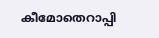കീമോതെറാപ്പി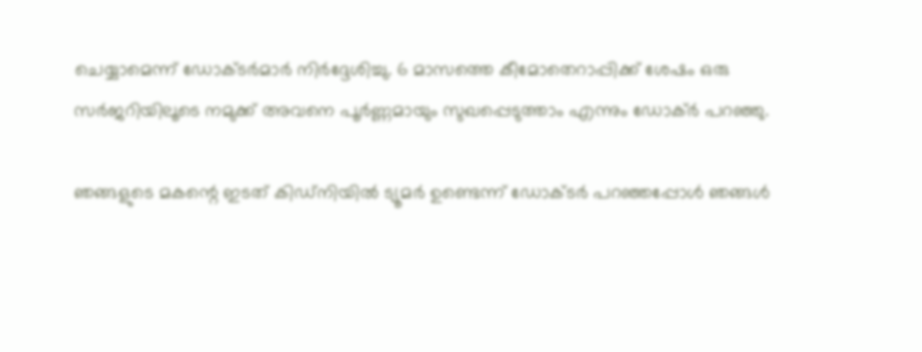ചെയ്യാമെന്ന് ഡോക്ടര്‍മാര്‍ നിര്‍ദ്ദേശിച്ചു. 6 മാസത്തെ കീമോതെറാപ്പിക്ക് ശേഷം ഒരു സര്‍ജറിയിലൂടെ നമുക്ക് അവനെ പൂര്‍ണ്ണമായും സുഖപ്പെടുത്താം എന്നും ഡോക്ര്‍ പറഞ്ഞു.

ഞങ്ങളുടെ മകന്റെ ഇടത് കിഡ്നിയില്‍ ട്യൂമര്‍ ഉണ്ടെന്ന് ഡോക്ടര്‍ പറഞ്ഞപ്പോള്‍ ഞങ്ങള്‍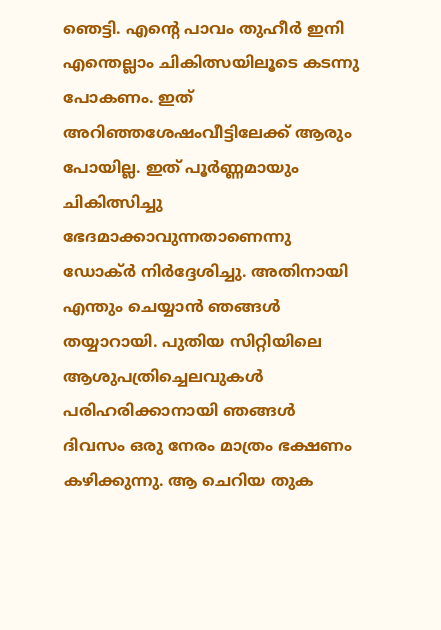ഞെട്ടി. എന്റെ പാവം തുഹീര്‍ ഇനി എന്തെല്ലാം ചികിത്സയിലൂടെ കടന്നു പോകണം. ഇത് അറിഞ്ഞശേഷംവീട്ടിലേക്ക് ആരും പോയില്ല. ഇത് പൂര്‍ണ്ണമായും ചികിത്സിച്ചു ഭേദമാക്കാവുന്നതാണെന്നു ഡോക്ര്‍ നിര്‍ദ്ദേശിച്ചു. അതിനായി എന്തും ചെയ്യാന്‍ ഞങ്ങള്‍ തയ്യാറായി. പുതിയ സിറ്റിയിലെ ആശുപത്രിച്ചെലവുകള്‍ പരിഹരിക്കാനായി ഞങ്ങള്‍ ദിവസം ഒരു നേരം മാത്രം ഭക്ഷണം കഴിക്കുന്നു. ആ ചെറിയ തുക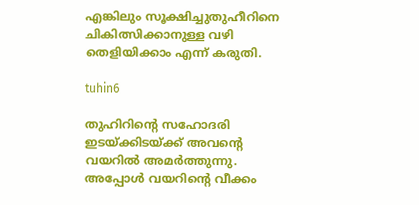എങ്കിലും സൂക്ഷിച്ചുതുഹീറിനെ ചികിത്സിക്കാനുള്ള വഴി തെളിയിക്കാം എന്ന് കരുതി.

tuhin6

തുഹിറിന്റെ സഹോദരി ഇടയ്ക്കിടയ്ക്ക് അവന്റെ വയറില്‍ അമര്‍ത്തുന്നു. അപ്പോള്‍ വയറിന്റെ വീക്കം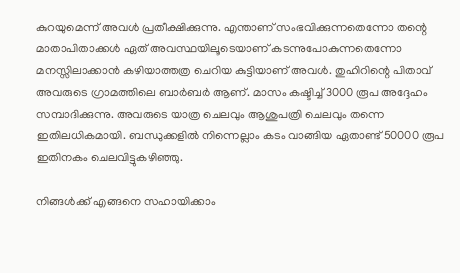കുറയുമെന്ന് അവള്‍ പ്രതീക്ഷിക്കുന്നു. എന്താണ് സംഭവിക്കുന്നതെന്നോ തന്റെ മാതാപിതാക്കള്‍ ഏത് അവസ്ഥയിലൂടെയാണ് കടന്നുപോകുന്നതെന്നോ മനസ്സിലാക്കാന്‍ കഴിയാത്തത്ര ചെറിയ കുട്ടിയാണ് അവള്‍. തുഹിറിന്റെ പിതാവ് അവരുടെ ഗ്രാമത്തിലെ ബാര്‍ബര്‍ ആണ്. മാസം കഷ്ടിച്ച് 3000 രൂപ അദ്ദേഹം സമ്പാദിക്കുന്നു. അവരുടെ യാത്ര ചെലവും ആശുപത്രി ചെലവും തന്നെ ഇതിലധികമായി. ബന്ധുക്കളില്‍ നിന്നെല്ലാം കടം വാങ്ങിയ ഏതാണ്ട് 50000 രൂപ ഇതിനകം ചെലവിട്ടുകഴിഞ്ഞു.

നിങ്ങള്‍ക്ക് എങ്ങനെ സഹായിക്കാം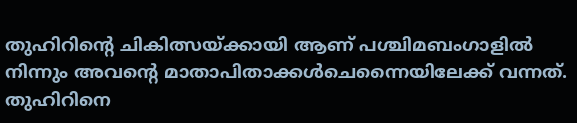തുഹിറിന്റെ ചികിത്സയ്ക്കായി ആണ് പശ്ചിമബംഗാളില്‍ നിന്നും അവന്റെ മാതാപിതാക്കള്‍ചെന്നൈയിലേക്ക് വന്നത്. തുഹിറിനെ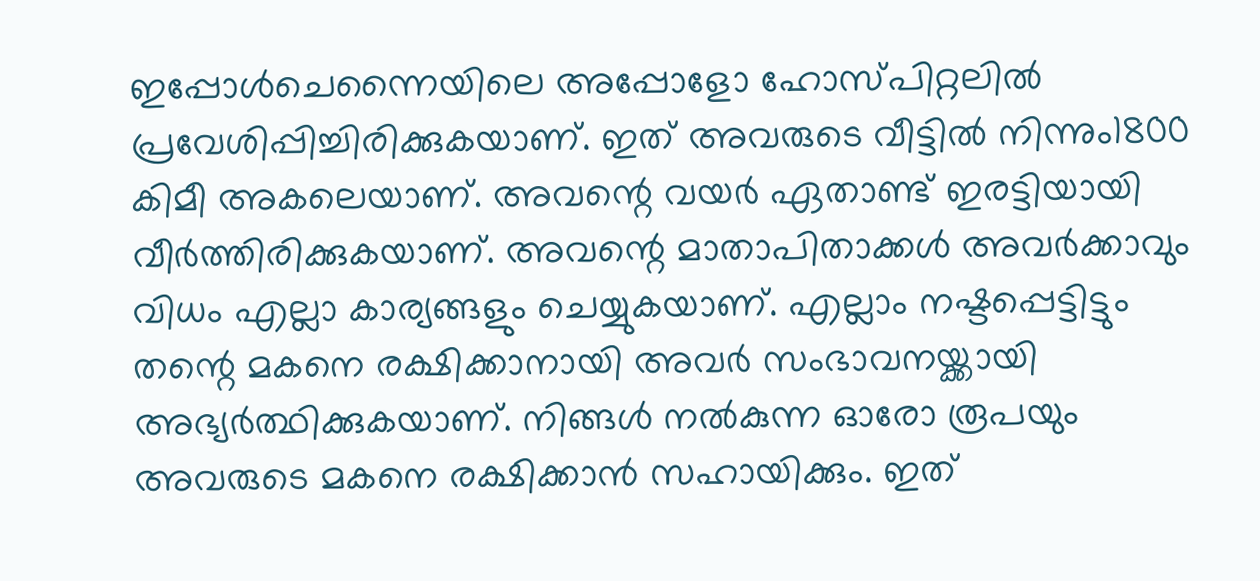ഇപ്പോള്‍ചെന്നൈയിലെ അപ്പോളോ ഹോസ്പിറ്റലില്‍ പ്രവേശിപ്പിച്ചിരിക്കുകയാണ്. ഇത് അവരുടെ വീട്ടില്‍ നിന്നും1800 കിമീ അകലെയാണ്. അവന്റെ വയര്‍ ഏതാണ്ട് ഇരട്ടിയായി വീര്‍ത്തിരിക്കുകയാണ്. അവന്റെ മാതാപിതാക്കള്‍ അവര്‍ക്കാവും വിധം എല്ലാ കാര്യങ്ങളും ചെയ്യുകയാണ്. എല്ലാം നഷ്ടപ്പെട്ടിട്ടും തന്റെ മകനെ രക്ഷിക്കാനായി അവര്‍ സംഭാവനയ്ക്കായി അഭ്യര്‍ത്ഥിക്കുകയാണ്. നിങ്ങള്‍ നല്‍കുന്ന ഓരോ രൂപയും അവരുടെ മകനെ രക്ഷിക്കാന്‍ സഹായിക്കും. ഇത്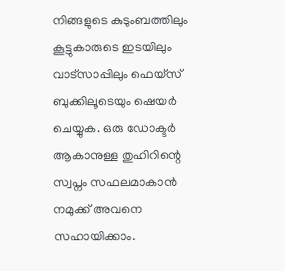നിങ്ങളുടെ കുടുംബത്തിലും കൂട്ടുകാരുടെ ഇടയിലും വാട്‌സാപ്പിലും ഫെയ്‌സ് ബുക്കിലൂടെയും ഷെയര്‍ ചെയ്യുക. ഒരു ഡോക്ടര്‍ ആകാനുള്ള തുഹിറിന്റെ സ്വപ്നം സഫലമാകാന്‍ നമുക്ക് അവനെ സഹായിക്കാം.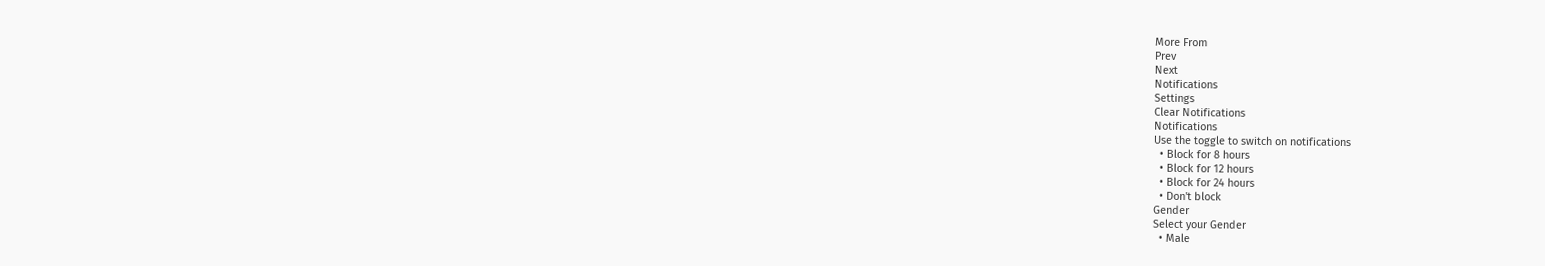More From
Prev
Next
Notifications
Settings
Clear Notifications
Notifications
Use the toggle to switch on notifications
  • Block for 8 hours
  • Block for 12 hours
  • Block for 24 hours
  • Don't block
Gender
Select your Gender
  • Male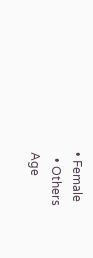• Female
  • Others
Age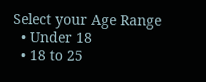Select your Age Range
  • Under 18
  • 18 to 25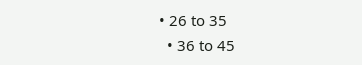• 26 to 35
  • 36 to 45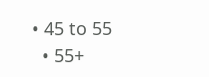• 45 to 55
  • 55+